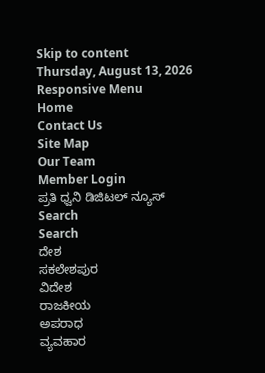Skip to content
Thursday, August 13, 2026
Responsive Menu
Home
Contact Us
Site Map
Our Team
Member Login
ಪ್ರತಿ ಧ್ವನಿ ಡಿಜಿಟಲ್ ನ್ಯೂಸ್
Search
Search
ದೇಶ
ಸಕಲೇಶಪುರ
ವಿದೇಶ
ರಾಜಕೀಯ
ಅಪರಾಧ
ವ್ಯವಹಾರ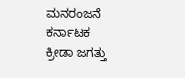ಮನರಂಜನೆ
ಕರ್ನಾಟಕ
ಕ್ರೀಡಾ ಜಗತ್ತು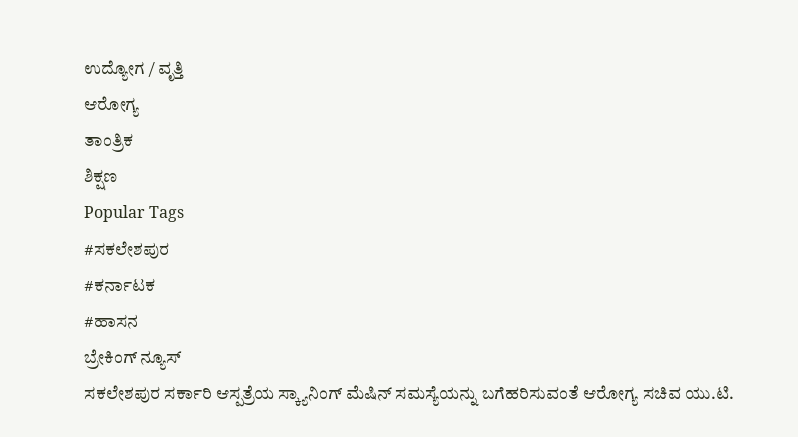ಉದ್ಯೋಗ / ವೃತ್ತಿ
ಆರೋಗ್ಯ
ತಾಂತ್ರಿಕ
ಶಿಕ್ಷಣ
Popular Tags
#ಸಕಲೇಶಪುರ
#ಕರ್ನಾಟಕ
#ಹಾಸನ
ಬ್ರೇಕಿಂಗ್ ನ್ಯೂಸ್
ಸಕಲೇಶಪುರ ಸರ್ಕಾರಿ ಆಸ್ಪತ್ರೆಯ ಸ್ಕ್ಯಾನಿಂಗ್ ಮೆಷಿನ್ ಸಮಸ್ಯೆಯನ್ನು ಬಗೆಹರಿಸುವಂತೆ ಆರೋಗ್ಯ ಸಚಿವ ಯು.ಟಿ.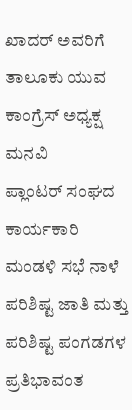ಖಾದರ್ ಅವರಿಗೆ ತಾಲೂಕು ಯುವ ಕಾಂಗ್ರೆಸ್ ಅಧ್ಯಕ್ಷ ಮನವಿ
ಪ್ಲಾಂಟರ್ ಸಂಘದ ಕಾರ್ಯಕಾರಿ ಮಂಡಳಿ ಸಭೆ ನಾಳೆ
ಪರಿಶಿಷ್ಟ ಜಾತಿ ಮತ್ತು ಪರಿಶಿಷ್ಟ ಪಂಗಡಗಳ ಪ್ರತಿಭಾವಂತ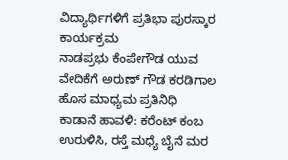ವಿದ್ಯಾರ್ಥಿಗಳಿಗೆ ಪ್ರತಿಭಾ ಪುರಸ್ಕಾರ ಕಾರ್ಯಕ್ರಮ
ನಾಡಪ್ರಭು ಕೆಂಪೇಗೌಡ ಯುವ ವೇದಿಕೆಗೆ ಅರುಣ್ ಗೌಡ ಕರಡಿಗಾಲ ಹೊಸ ಮಾಧ್ಯಮ ಪ್ರತಿನಿಧಿ
ಕಾಡಾನೆ ಹಾವಳಿ: ಕರೆಂಟ್ ಕಂಬ ಉರುಳಿಸಿ, ರಸ್ತೆ ಮಧ್ಯೆ ಬೈನೆ ಮರ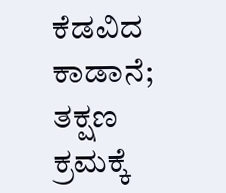ಕೆಡವಿದ ಕಾಡಾನೆ; ತಕ್ಷಣ ಕ್ರಮಕ್ಕೆ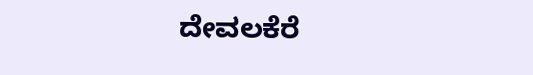ದೇವಲಕೆರೆ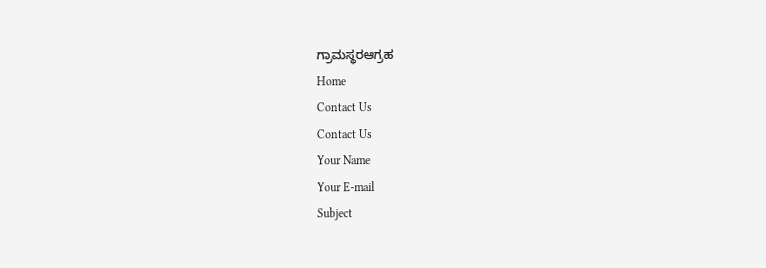ಗ್ರಾಮಸ್ಥರಆಗ್ರಹ
Home
Contact Us
Contact Us
Your Name
Your E-mail
Subject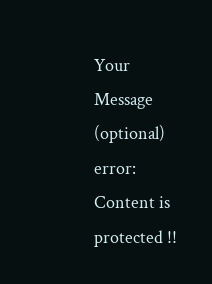Your Message (optional)
error:
Content is protected !!